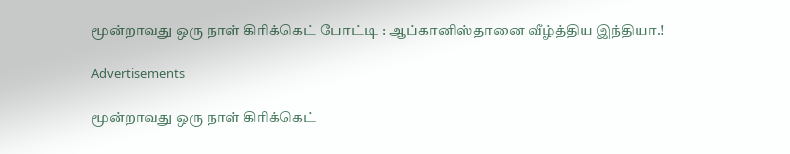மூன்றாவது ஒரு நாள் கிரிக்கெட் போட்டி : ஆப்கானிஸ்தானை வீழ்த்திய இந்தியா.!

Advertisements

மூன்றாவது ஒரு நாள் கிரிக்கெட்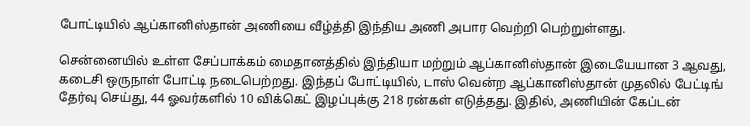போட்டியில் ஆப்கானிஸ்தான் அணியை வீழ்த்தி இந்திய அணி அபார வெற்றி பெற்றுள்ளது.

சென்னையில் உள்ள சேப்பாக்கம் மைதானத்தில் இந்தியா மற்றும் ஆப்கானிஸ்தான் இடையேயான 3 ஆவது, கடைசி ஒருநாள் போட்டி நடைபெற்றது. இந்தப் போட்டியில், டாஸ் வென்ற ஆப்கானிஸ்தான் முதலில் பேட்டிங் தேர்வு செய்து, 44 ஓவர்களில் 10 விக்கெட் இழப்புக்கு 218 ரன்கள் எடுத்தது. இதில், அணியின் கேப்டன்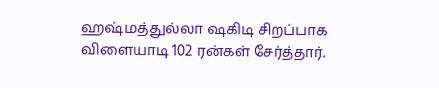ஹஷ்மத்துல்லா ஷகிடி சிறப்பாக விளையாடி 102 ரன்கள் சேர்த்தார்.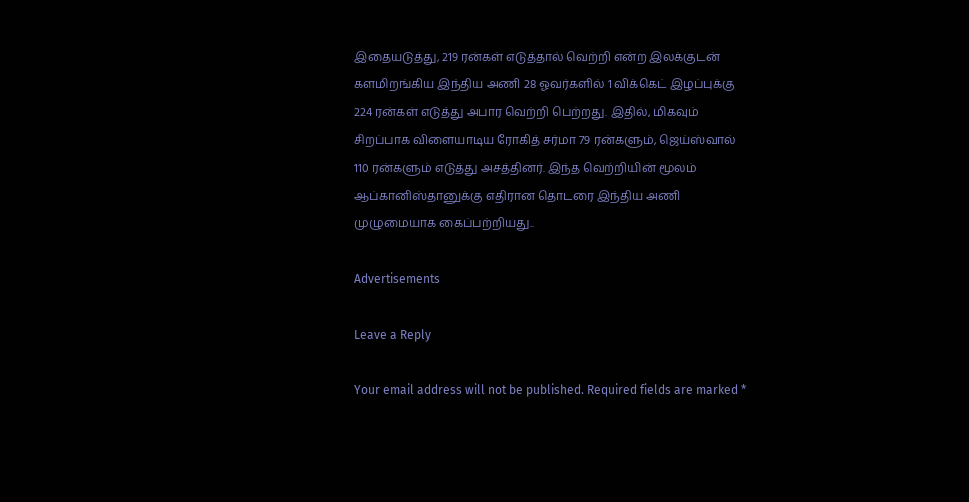இதையடுத்து, 219 ரன்கள் எடுத்தால் வெற்றி என்ற இலக்குடன் களமிறங்கிய இந்திய அணி 28 ஓவர்களில் 1 விக்கெட் இழப்புக்கு 224 ரன்கள் எடுத்து அபார வெற்றி பெற்றது. இதில், மிகவும் சிறப்பாக விளையாடிய ரோகித் சர்மா 79 ரன்களும், ஜெய்ஸ்வால் 110 ரன்களும் எடுத்து அசத்தினர். இந்த வெற்றியின் மூலம் ஆப்கானிஸ்தானுக்கு எதிரான தொடரை இந்திய அணி முழுமையாக கைப்பற்றியது..

Advertisements

Leave a Reply

Your email address will not be published. Required fields are marked *